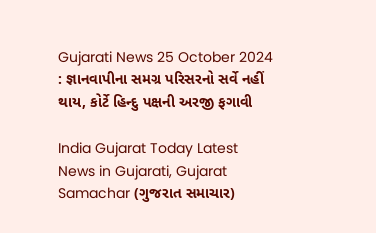Gujarati News 25 October 2024 : જ્ઞાનવાપીના સમગ્ર પરિસરનો સર્વે નહીં થાય, કોર્ટે હિન્દુ પક્ષની અરજી ફગાવી

India Gujarat Today Latest News in Gujarati, Gujarat Samachar (ગુજરાત સમાચાર)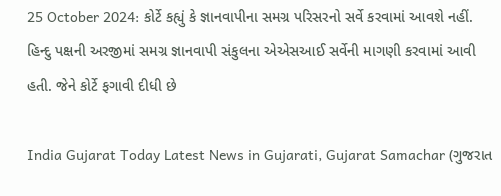25 October 2024: કોર્ટે કહ્યું કે જ્ઞાનવાપીના સમગ્ર પરિસરનો સર્વે કરવામાં આવશે નહીં. હિન્દુ પક્ષની અરજીમાં સમગ્ર જ્ઞાનવાપી સંકુલના એએસઆઈ સર્વેની માગણી કરવામાં આવી હતી. જેને કોર્ટે ફગાવી દીધી છે

India Gujarat Today Latest News in Gujarati, Gujarat Samachar (ગુજરાત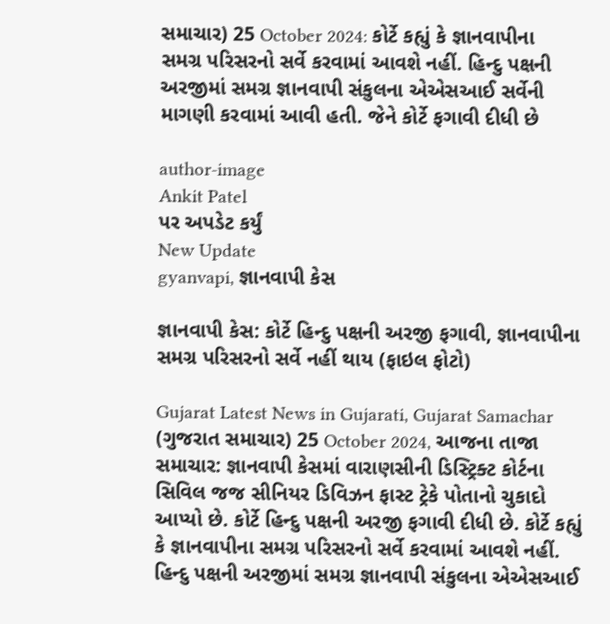સમાચાર) 25 October 2024: કોર્ટે કહ્યું કે જ્ઞાનવાપીના સમગ્ર પરિસરનો સર્વે કરવામાં આવશે નહીં. હિન્દુ પક્ષની અરજીમાં સમગ્ર જ્ઞાનવાપી સંકુલના એએસઆઈ સર્વેની માગણી કરવામાં આવી હતી. જેને કોર્ટે ફગાવી દીધી છે

author-image
Ankit Patel
પર અપડેટ કર્યું
New Update
gyanvapi, જ્ઞાનવાપી કેસ

જ્ઞાનવાપી કેસ: કોર્ટે હિન્દુ પક્ષની અરજી ફગાવી, જ્ઞાનવાપીના સમગ્ર પરિસરનો સર્વે નહીં થાય (ફાઇલ ફોટો)

Gujarat Latest News in Gujarati, Gujarat Samachar (ગુજરાત સમાચાર) 25 October 2024, આજના તાજા સમાચાર: જ્ઞાનવાપી કેસમાં વારાણસીની ડિસ્ટ્રિક્ટ કોર્ટના સિવિલ જજ સીનિયર ડિવિઝન ફાસ્ટ ટ્રેકે પોતાનો ચુકાદો આપ્યો છે. કોર્ટે હિન્દુ પક્ષની અરજી ફગાવી દીધી છે. કોર્ટે કહ્યું કે જ્ઞાનવાપીના સમગ્ર પરિસરનો સર્વે કરવામાં આવશે નહીં. હિન્દુ પક્ષની અરજીમાં સમગ્ર જ્ઞાનવાપી સંકુલના એએસઆઈ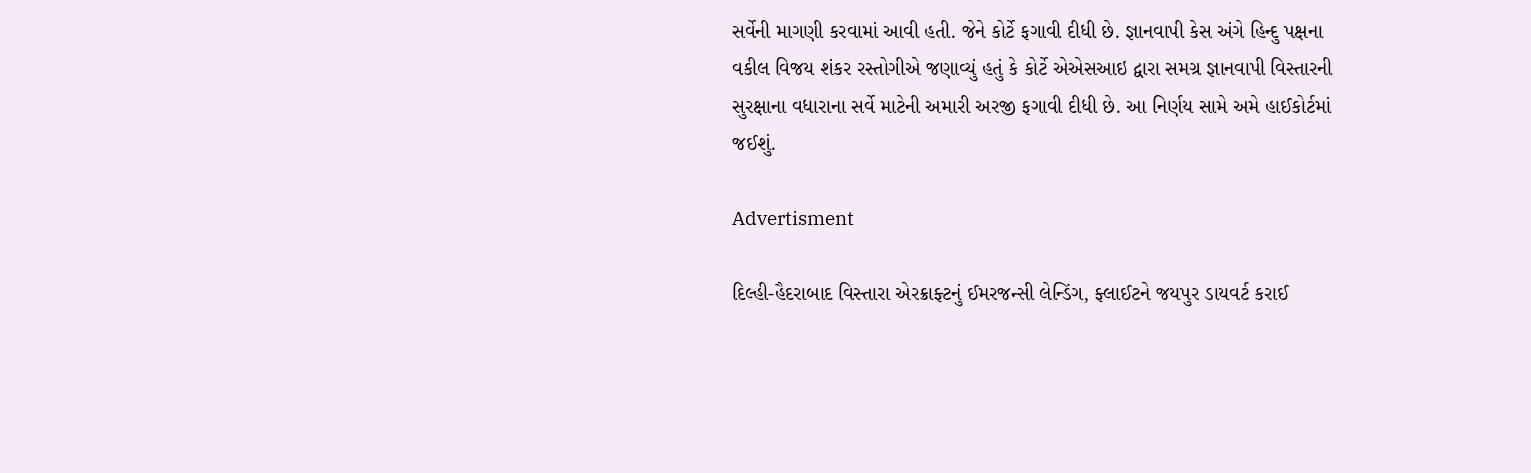સર્વેની માગણી કરવામાં આવી હતી. જેને કોર્ટે ફગાવી દીધી છે. જ્ઞાનવાપી કેસ અંગે હિન્દુ પક્ષના વકીલ વિજય શંકર રસ્તોગીએ જણાવ્યું હતું કે કોર્ટે એએસઆઇ દ્વારા સમગ્ર જ્ઞાનવાપી વિસ્તારની સુરક્ષાના વધારાના સર્વે માટેની અમારી અરજી ફગાવી દીધી છે. આ નિર્ણય સામે અમે હાઈકોર્ટમાં જઈશું.

Advertisment

દિલ્હી-હૈદરાબાદ વિસ્તારા એરક્રાફ્ટનું ઈમરજન્સી લેન્ડિંગ, ફ્લાઈટને જયપુર ડાયવર્ટ કરાઈ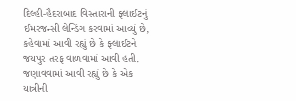દિલ્હી-હૈદરાબાદ વિસ્તારાની ફ્લાઈટનું ઈમરજન્સી લેન્ડિંગ કરવામાં આવ્યું છે, કહેવામાં આવી રહ્યું છે કે ફ્લાઈટને જયપુર તરફ વાળવામાં આવી હતી. જણાવવામાં આવી રહ્યું છે કે એક યાત્રીની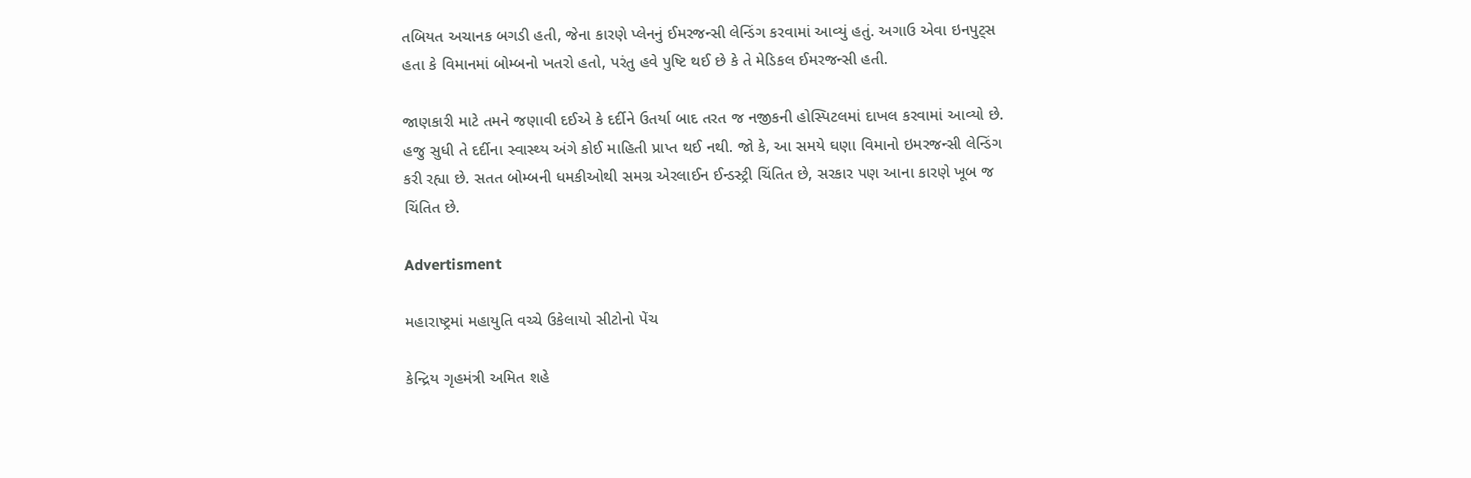તબિયત અચાનક બગડી હતી, જેના કારણે પ્લેનનું ઈમરજન્સી લેન્ડિંગ કરવામાં આવ્યું હતું. અગાઉ એવા ઇનપુટ્સ હતા કે વિમાનમાં બોમ્બનો ખતરો હતો, પરંતુ હવે પુષ્ટિ થઈ છે કે તે મેડિકલ ઈમરજન્સી હતી.

જાણકારી માટે તમને જણાવી દઈએ કે દર્દીને ઉતર્યા બાદ તરત જ નજીકની હોસ્પિટલમાં દાખલ કરવામાં આવ્યો છે. હજુ સુધી તે દર્દીના સ્વાસ્થ્ય અંગે કોઈ માહિતી પ્રાપ્ત થઈ નથી. જો કે, આ સમયે ઘણા વિમાનો ઇમરજન્સી લેન્ડિંગ કરી રહ્યા છે. સતત બોમ્બની ધમકીઓથી સમગ્ર એરલાઈન ઈન્ડસ્ટ્રી ચિંતિત છે, સરકાર પણ આના કારણે ખૂબ જ ચિંતિત છે.

Advertisment

મહારાષ્ટ્રમાં મહાયુતિ વચ્ચે ઉકેલાયો સીટોનો પેંચ

કેન્દ્રિય ગૃહમંત્રી અમિત શહે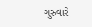ગુરુવારે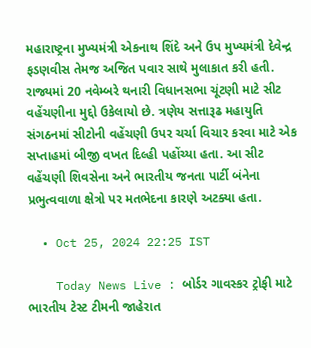મહારાષ્ટ્રના મુખ્યમંત્રી એકનાથ શિંદે અને ઉપ મુખ્યમંત્રી દેવેન્દ્ર ફડણવીસ તેમજ અજિત પવાર સાથે મુલાકાત કરી હતી. રાજ્યમાં 20 નવેમ્બરે થનારી વિધાનસભા ચૂંટણી માટે સીટ વહેંચણીના મુદ્દો ઉકેલાયો છે. ત્રણેય સત્તારૂઢ મહાયુતિ સંગઠનમાં સીટોની વહેંચણી ઉપર ચર્ચા વિચાર કરવા માટે એક સપ્તાહમાં બીજી વખત દિલ્હી પહોંચ્યા હતા. આ સીટ વહેંચણી શિવસેના અને ભારતીય જનતા પાર્ટી બંનેના પ્રભુત્વવાળા ક્ષેત્રો પર મતભેદના કારણે અટક્યા હતા.

  • Oct 25, 2024 22:25 IST

    Today News Live : બોર્ડર ગાવસ્કર ટ્રોફી માટે ભારતીય ટેસ્ટ ટીમની જાહેરાત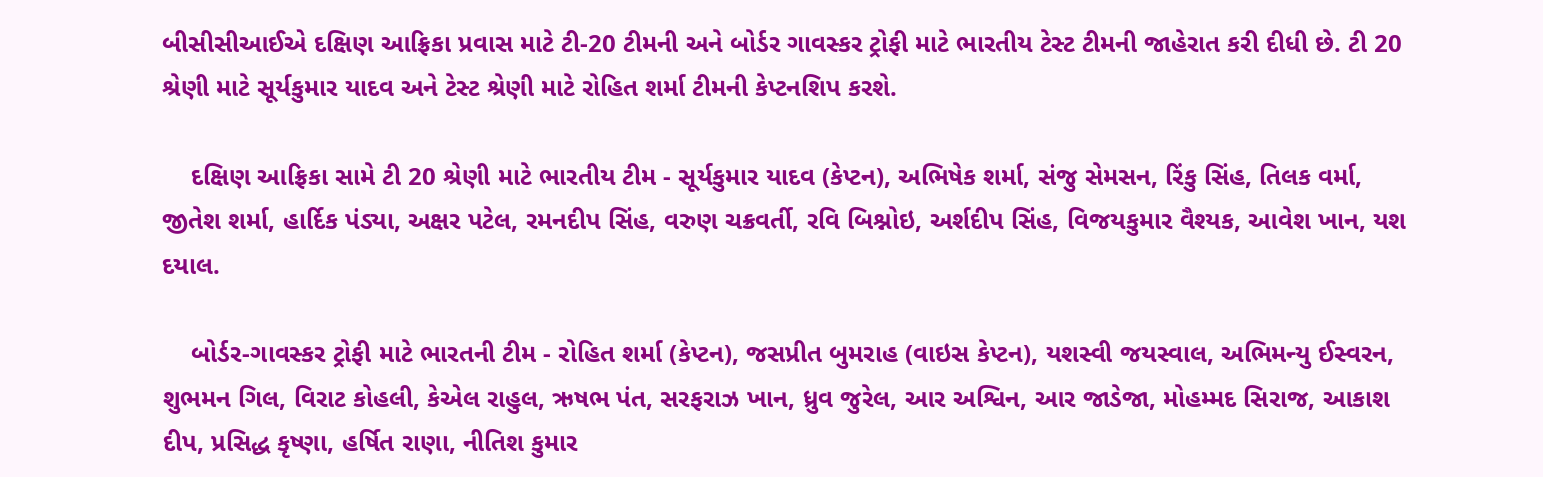બીસીસીઆઈએ દક્ષિણ આફ્રિકા પ્રવાસ માટે ટી-20 ટીમની અને બોર્ડર ગાવસ્કર ટ્રોફી માટે ભારતીય ટેસ્ટ ટીમની જાહેરાત કરી દીધી છે. ટી 20 શ્રેણી માટે સૂર્યકુમાર યાદવ અને ટેસ્ટ શ્રેણી માટે રોહિત શર્મા ટીમની કેપ્ટનશિપ કરશે.

    દક્ષિણ આફ્રિકા સામે ટી 20 શ્રેણી માટે ભારતીય ટીમ - સૂર્યકુમાર યાદવ (કેપ્ટન), અભિષેક શર્મા, સંજુ સેમસન, રિંકુ સિંહ, તિલક વર્મા, જીતેશ શર્મા, હાર્દિક પંડ્યા, અક્ષર પટેલ, રમનદીપ સિંહ, વરુણ ચક્રવર્તી, રવિ બિશ્નોઇ, અર્શદીપ સિંહ, વિજયકુમાર વૈશ્યક, આવેશ ખાન, યશ દયાલ.

    બોર્ડર-ગાવસ્કર ટ્રોફી માટે ભારતની ટીમ - રોહિત શર્મા (કેપ્ટન), જસપ્રીત બુમરાહ (વાઇસ કેપ્ટન), યશસ્વી જયસ્વાલ, અભિમન્યુ ઈસ્વરન, શુભમન ગિલ, વિરાટ કોહલી, કેએલ રાહુલ, ઋષભ પંત, સરફરાઝ ખાન, ધ્રુવ જુરેલ, આર અશ્વિન, આર જાડેજા, મોહમ્મદ સિરાજ, આકાશ દીપ, પ્રસિદ્ધ કૃષ્ણા, હર્ષિત રાણા, નીતિશ કુમાર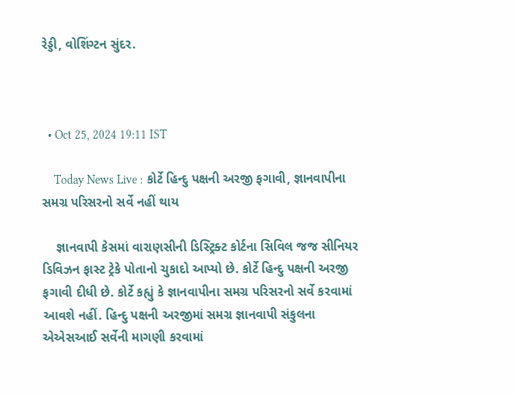રેડ્ડી, વોશિંગ્ટન સુંદર.



  • Oct 25, 2024 19:11 IST

    Today News Live : કોર્ટે હિન્દુ પક્ષની અરજી ફગાવી, જ્ઞાનવાપીના સમગ્ર પરિસરનો સર્વે નહીં થાય

    જ્ઞાનવાપી કેસમાં વારાણસીની ડિસ્ટ્રિક્ટ કોર્ટના સિવિલ જજ સીનિયર ડિવિઝન ફાસ્ટ ટ્રેકે પોતાનો ચુકાદો આપ્યો છે. કોર્ટે હિન્દુ પક્ષની અરજી ફગાવી દીધી છે. કોર્ટે કહ્યું કે જ્ઞાનવાપીના સમગ્ર પરિસરનો સર્વે કરવામાં આવશે નહીં. હિન્દુ પક્ષની અરજીમાં સમગ્ર જ્ઞાનવાપી સંકુલના એએસઆઈ સર્વેની માગણી કરવામાં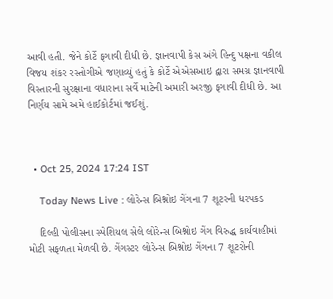આવી હતી. જેને કોર્ટે ફગાવી દીધી છે. જ્ઞાનવાપી કેસ અંગે હિન્દુ પક્ષના વકીલ વિજય શંકર રસ્તોગીએ જણાવ્યું હતું કે કોર્ટે એએસઆઇ દ્વારા સમગ્ર જ્ઞાનવાપી વિસ્તારની સુરક્ષાના વધારાના સર્વે માટેની અમારી અરજી ફગાવી દીધી છે. આ નિર્ણય સામે અમે હાઈકોર્ટમાં જઈશું.



  • Oct 25, 2024 17:24 IST

    Today News Live : લોરેન્સ બિશ્નોઇ ગેંગના 7 શૂટરની ધરપકડ

    દિલ્હી પોલીસના સ્પેશિયલ સેલે લોરેન્સ બિશ્નોઇ ગેંગ વિરુદ્ધ કાર્યવાહીમાં મોટી સફળતા મેળવી છે. ગેંગસ્ટર લોરેન્સ બિશ્નોઇ ગેંગના 7 શૂટરોની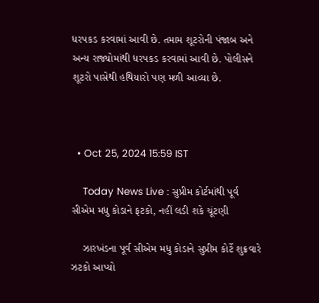ધરપકડ કરવામાં આવી છે. તમામ શૂટરોની પંજાબ અને અન્ય રાજ્યોમાંથી ધરપકડ કરવામાં આવી છે. પોલીસને શૂટરો પાસેથી હથિયારો પણ મળી આવ્યા છે.



  • Oct 25, 2024 15:59 IST

    Today News Live : સુપ્રીમ કોર્ટમાંથી પૂર્વ સીએમ મધુ કોડાને ફટકો, નહીં લડી શકે ચૂંટણી

    ઝારખંડના પૂર્વ સીએમ મધુ કોડાને સુપ્રીમ કોર્ટે શુક્રવારે ઝટકો આપ્યો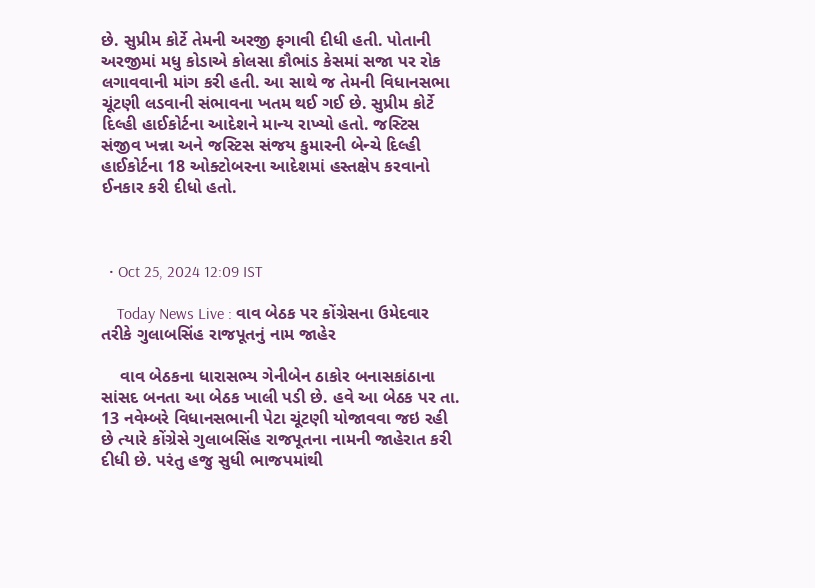છે. સુપ્રીમ કોર્ટે તેમની અરજી ફગાવી દીધી હતી. પોતાની અરજીમાં મધુ કોડાએ કોલસા કૌભાંડ કેસમાં સજા પર રોક લગાવવાની માંગ કરી હતી. આ સાથે જ તેમની વિધાનસભા ચૂંટણી લડવાની સંભાવના ખતમ થઈ ગઈ છે. સુપ્રીમ કોર્ટે દિલ્હી હાઈકોર્ટના આદેશને માન્ય રાખ્યો હતો. જસ્ટિસ સંજીવ ખન્ના અને જસ્ટિસ સંજય કુમારની બેન્ચે દિલ્હી હાઈકોર્ટના 18 ઓક્ટોબરના આદેશમાં હસ્તક્ષેપ કરવાનો ઈનકાર કરી દીધો હતો.



  • Oct 25, 2024 12:09 IST

    Today News Live : વાવ બેઠક પર કોંગ્રેસના ઉમેદવાર તરીકે ગુલાબસિંહ રાજપૂતનું નામ જાહેર

    વાવ બેઠકના ધારાસભ્ય ગેનીબેન ઠાકોર બનાસકાંઠાના સાંસદ બનતા આ બેઠક ખાલી પડી છે. હવે આ બેઠક પર તા. 13 નવેમ્બરે વિધાનસભાની પેટા ચૂંટણી યોજાવવા જઇ રહી છે ત્યારે કોંગ્રેસે ગુલાબસિંહ રાજપૂતના નામની જાહેરાત કરી દીધી છે. પરંતુ હજુ સુધી ભાજપમાંથી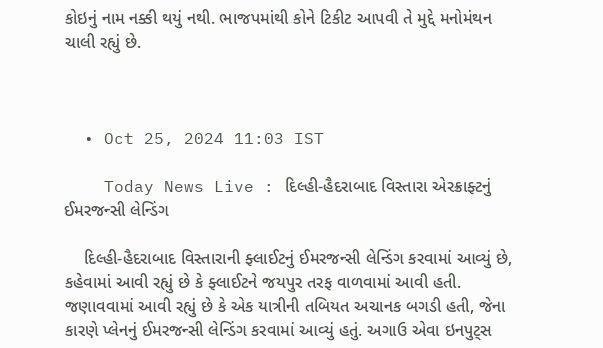કોઇનું નામ નક્કી થયું નથી. ભાજપમાંથી કોને ટિકીટ આપવી તે મુદ્દે મનોમંથન ચાલી રહ્યું છે.



  • Oct 25, 2024 11:03 IST

    Today News Live : દિલ્હી-હૈદરાબાદ વિસ્તારા એરક્રાફ્ટનું ઈમરજન્સી લેન્ડિંગ

    દિલ્હી-હૈદરાબાદ વિસ્તારાની ફ્લાઈટનું ઈમરજન્સી લેન્ડિંગ કરવામાં આવ્યું છે, કહેવામાં આવી રહ્યું છે કે ફ્લાઈટને જયપુર તરફ વાળવામાં આવી હતી. જણાવવામાં આવી રહ્યું છે કે એક યાત્રીની તબિયત અચાનક બગડી હતી, જેના કારણે પ્લેનનું ઈમરજન્સી લેન્ડિંગ કરવામાં આવ્યું હતું. અગાઉ એવા ઇનપુટ્સ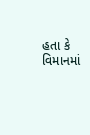હતા કે વિમાનમાં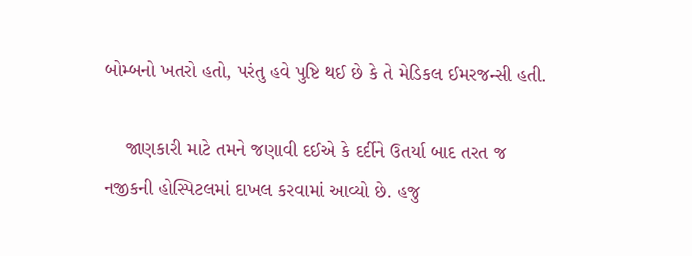બોમ્બનો ખતરો હતો, પરંતુ હવે પુષ્ટિ થઈ છે કે તે મેડિકલ ઈમરજન્સી હતી.

    જાણકારી માટે તમને જણાવી દઈએ કે દર્દીને ઉતર્યા બાદ તરત જ નજીકની હોસ્પિટલમાં દાખલ કરવામાં આવ્યો છે. હજુ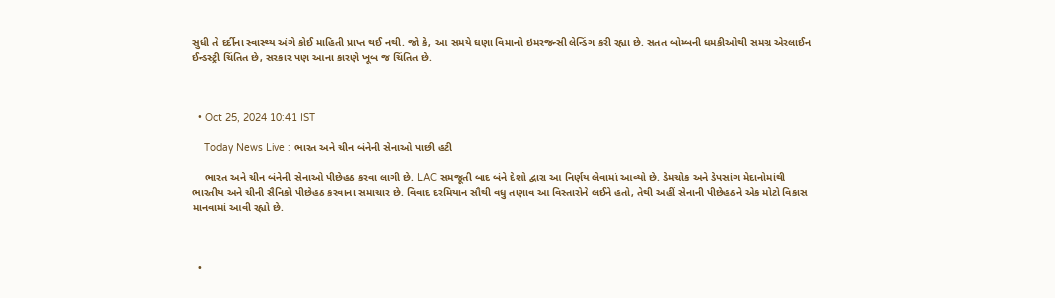સુધી તે દર્દીના સ્વાસ્થ્ય અંગે કોઈ માહિતી પ્રાપ્ત થઈ નથી. જો કે, આ સમયે ઘણા વિમાનો ઇમરજન્સી લેન્ડિંગ કરી રહ્યા છે. સતત બોમ્બની ધમકીઓથી સમગ્ર એરલાઈન ઈન્ડસ્ટ્રી ચિંતિત છે, સરકાર પણ આના કારણે ખૂબ જ ચિંતિત છે.



  • Oct 25, 2024 10:41 IST

    Today News Live : ભારત અને ચીન બંનેની સેનાઓ પાછી હટી

    ભારત અને ચીન બંનેની સેનાઓ પીછેહઠ કરવા લાગી છે. LAC સમજૂતી બાદ બંને દેશો દ્વારા આ નિર્ણય લેવામાં આવ્યો છે. ડેમચોક અને ડેપસાંગ મેદાનોમાંથી ભારતીય અને ચીની સૈનિકો પીછેહઠ કરવાના સમાચાર છે. વિવાદ દરમિયાન સૌથી વધુ તણાવ આ વિસ્તારોને લઈને હતો, તેથી અહીં સેનાની પીછેહઠને એક મોટો વિકાસ માનવામાં આવી રહ્યો છે.



  •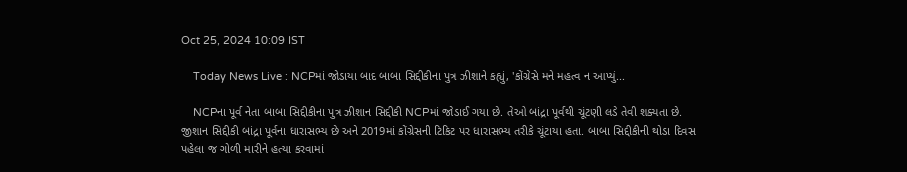Oct 25, 2024 10:09 IST

    Today News Live : NCPમાં જોડાયા બાદ બાબા સિદ્દીકીના પુત્ર ઝીશાને કહ્યું, 'કોંગ્રેસે મને મહત્વ ન આપ્યું...

    NCPના પૂર્વ નેતા બાબા સિદ્દીકીના પુત્ર ઝીશાન સિદ્દીકી NCPમાં જોડાઈ ગયા છે. તેઓ બાંદ્રા પૂર્વથી ચૂંટણી લડે તેવી શક્યતા છે. જીશાન સિદ્દીકી બાંદ્રા પૂર્વના ધારાસભ્ય છે અને 2019માં કોંગ્રેસની ટિકિટ પર ધારાસભ્ય તરીકે ચૂંટાયા હતા. બાબા સિદ્દીકીની થોડા દિવસ પહેલા જ ગોળી મારીને હત્યા કરવામાં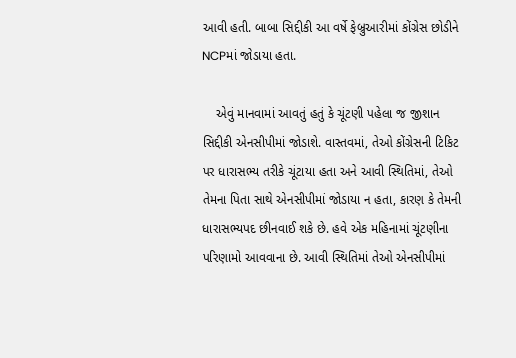આવી હતી. બાબા સિદ્દીકી આ વર્ષે ફેબ્રુઆરીમાં કોંગ્રેસ છોડીને NCPમાં જોડાયા હતા.

    એવું માનવામાં આવતું હતું કે ચૂંટણી પહેલા જ જીશાન સિદ્દીકી એનસીપીમાં જોડાશે. વાસ્તવમાં, તેઓ કોંગ્રેસની ટિકિટ પર ધારાસભ્ય તરીકે ચૂંટાયા હતા અને આવી સ્થિતિમાં, તેઓ તેમના પિતા સાથે એનસીપીમાં જોડાયા ન હતા, કારણ કે તેમની ધારાસભ્યપદ છીનવાઈ શકે છે. હવે એક મહિનામાં ચૂંટણીના પરિણામો આવવાના છે. આવી સ્થિતિમાં તેઓ એનસીપીમાં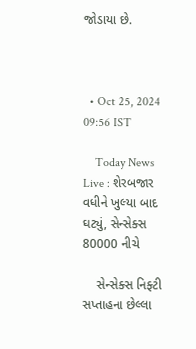જોડાયા છે.



  • Oct 25, 2024 09:56 IST

    Today News Live : શેરબજાર વધીને ખુલ્યા બાદ ઘટ્યું, સેન્સેક્સ 80000 નીચે

    સેન્સેક્સ નિફ્ટી સપ્તાહના છેલ્લા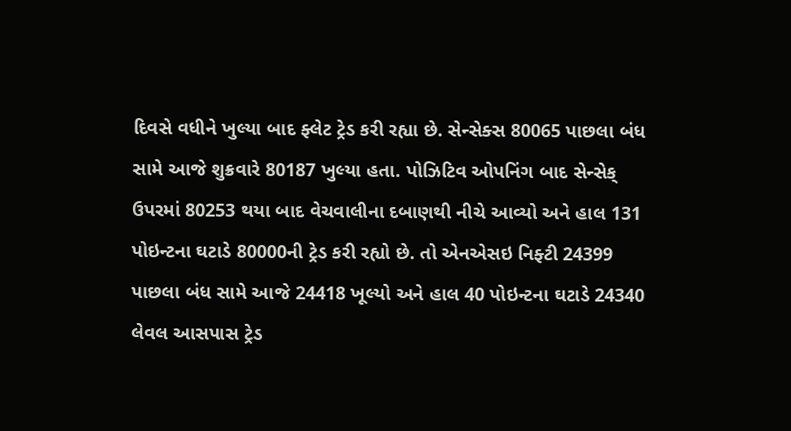દિવસે વધીને ખુલ્યા બાદ ફ્લેટ ટ્રેડ કરી રહ્યા છે. સેન્સેક્સ 80065 પાછલા બંધ સામે આજે શુક્રવારે 80187 ખુલ્યા હતા. પોઝિટિવ ઓપનિંગ બાદ સેન્સેક્ ઉપરમાં 80253 થયા બાદ વેચવાલીના દબાણથી નીચે આવ્યો અને હાલ 131 પોઇન્ટના ઘટાડે 80000ની ટ્રેડ કરી રહ્યો છે. તો એનએસઇ નિફ્ટી 24399 પાછલા બંધ સામે આજે 24418 ખૂલ્યો અને હાલ 40 પોઇન્ટના ઘટાડે 24340 લેવલ આસપાસ ટ્રેડ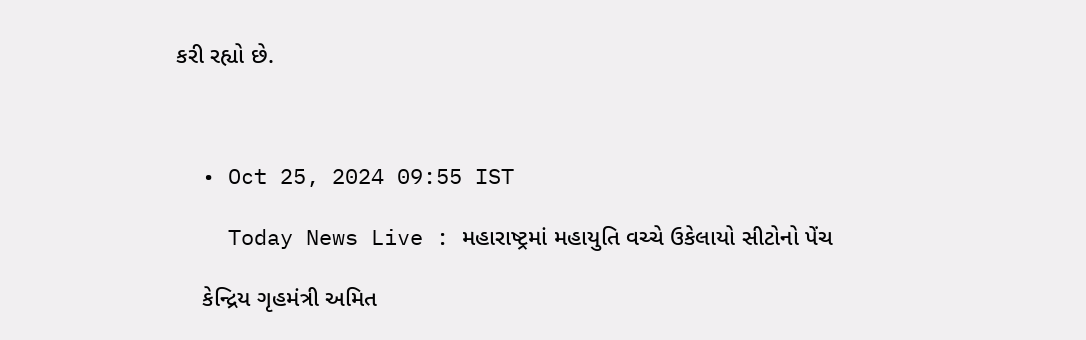કરી રહ્યો છે.



  • Oct 25, 2024 09:55 IST

    Today News Live : મહારાષ્ટ્રમાં મહાયુતિ વચ્ચે ઉકેલાયો સીટોનો પેંચ

    કેન્દ્રિય ગૃહમંત્રી અમિત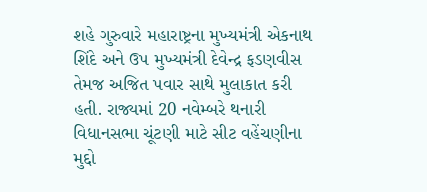શહે ગુરુવારે મહારાષ્ટ્રના મુખ્યમંત્રી એકનાથ શિંદે અને ઉપ મુખ્યમંત્રી દેવેન્દ્ર ફડણવીસ તેમજ અજિત પવાર સાથે મુલાકાત કરી હતી. રાજ્યમાં 20 નવેમ્બરે થનારી વિધાનસભા ચૂંટણી માટે સીટ વહેંચણીના મુદ્દો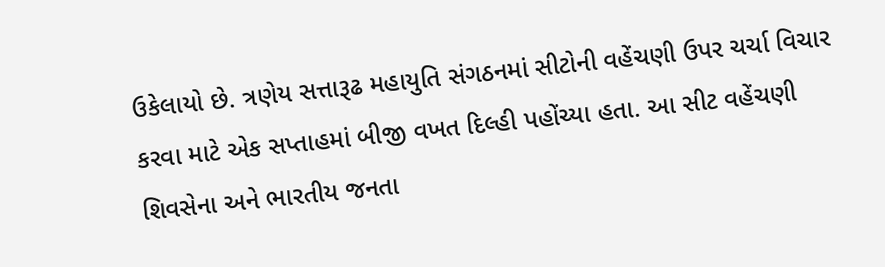ઉકેલાયો છે. ત્રણેય સત્તારૂઢ મહાયુતિ સંગઠનમાં સીટોની વહેંચણી ઉપર ચર્ચા વિચાર કરવા માટે એક સપ્તાહમાં બીજી વખત દિલ્હી પહોંચ્યા હતા. આ સીટ વહેંચણી શિવસેના અને ભારતીય જનતા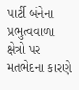પાર્ટી બંનેના પ્રભુત્વવાળા ક્ષેત્રો પર મતભેદના કારણે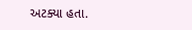અટક્યા હતા.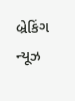બ્રેકિંગ ન્યૂઝ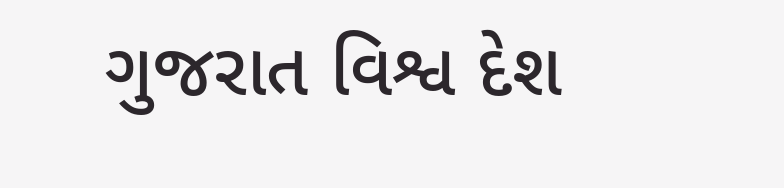ગુજરાત વિશ્વ દેશ